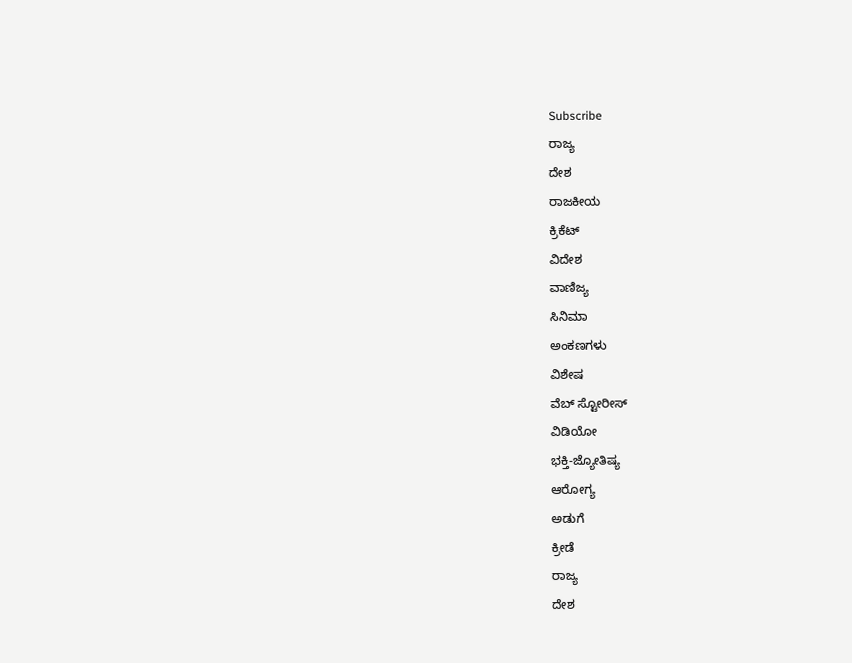Subscribe
ರಾಜ್ಯ
ದೇಶ
ರಾಜಕೀಯ
ಕ್ರಿಕೆಟ್
ವಿದೇಶ
ವಾಣಿಜ್ಯ
ಸಿನಿಮಾ
ಅಂಕಣಗಳು
ವಿಶೇಷ
ವೆಬ್ ಸ್ಟೋರೀಸ್
ವಿಡಿಯೋ
ಭಕ್ತಿ-ಜ್ಯೋತಿಷ್ಯ
ಆರೋಗ್ಯ
ಅಡುಗೆ
ಕ್ರೀಡೆ
ರಾಜ್ಯ
ದೇಶ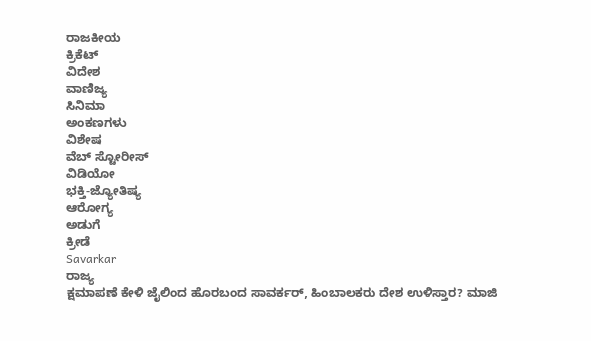ರಾಜಕೀಯ
ಕ್ರಿಕೆಟ್
ವಿದೇಶ
ವಾಣಿಜ್ಯ
ಸಿನಿಮಾ
ಅಂಕಣಗಳು
ವಿಶೇಷ
ವೆಬ್ ಸ್ಟೋರೀಸ್
ವಿಡಿಯೋ
ಭಕ್ತಿ-ಜ್ಯೋತಿಷ್ಯ
ಆರೋಗ್ಯ
ಅಡುಗೆ
ಕ್ರೀಡೆ
Savarkar
ರಾಜ್ಯ
ಕ್ಷಮಾಪಣೆ ಕೇಳಿ ಜೈಲಿಂದ ಹೊರಬಂದ ಸಾವರ್ಕರ್, ಹಿಂಬಾಲಕರು ದೇಶ ಉಳಿಸ್ತಾರ? ಮಾಜಿ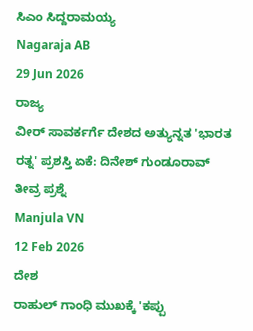ಸಿಎಂ ಸಿದ್ದರಾಮಯ್ಯ
Nagaraja AB
29 Jun 2026
ರಾಜ್ಯ
ವೀರ್ ಸಾವರ್ಕರ್ಗೆ ದೇಶದ ಅತ್ಯುನ್ನತ 'ಭಾರತ ರತ್ನ' ಪ್ರಶಸ್ತಿ ಏಕೆ: ದಿನೇಶ್ ಗುಂಡೂರಾವ್ ತೀವ್ರ ಪ್ರಶ್ನೆ
Manjula VN
12 Feb 2026
ದೇಶ
ರಾಹುಲ್ ಗಾಂಧಿ ಮುಖಕ್ಕೆ 'ಕಪ್ಪು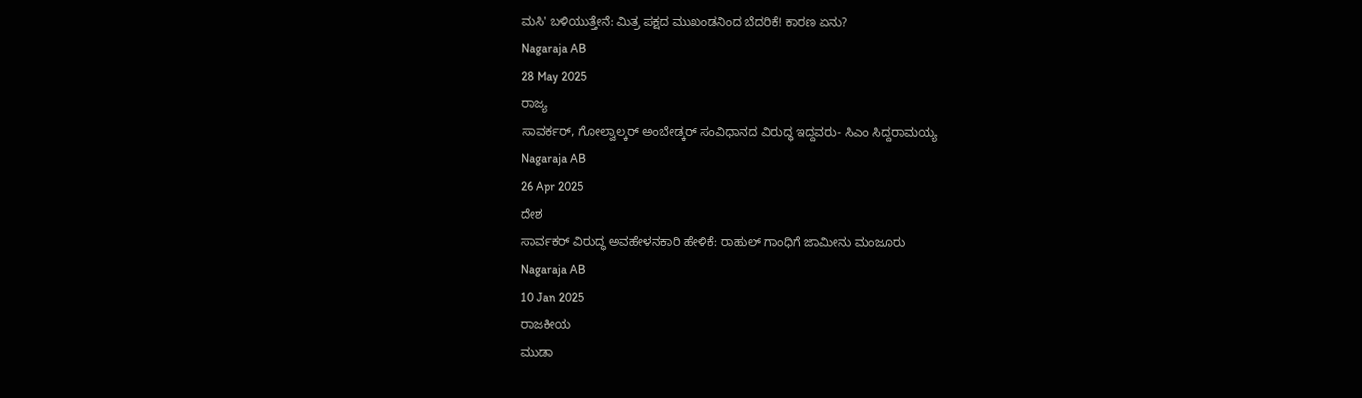ಮಸಿ' ಬಳಿಯುತ್ತೇನೆ: ಮಿತ್ರ ಪಕ್ಷದ ಮುಖಂಡನಿಂದ ಬೆದರಿಕೆ! ಕಾರಣ ಏನು?
Nagaraja AB
28 May 2025
ರಾಜ್ಯ
ಸಾವರ್ಕರ್, ಗೋಲ್ವಾಲ್ಕರ್ ಅಂಬೇಡ್ಕರ್ ಸಂವಿಧಾನದ ವಿರುದ್ಧ ಇದ್ದವರು- ಸಿಎಂ ಸಿದ್ದರಾಮಯ್ಯ
Nagaraja AB
26 Apr 2025
ದೇಶ
ಸಾರ್ವಕರ್ ವಿರುದ್ಧ ಅವಹೇಳನಕಾರಿ ಹೇಳಿಕೆ: ರಾಹುಲ್ ಗಾಂಧಿಗೆ ಜಾಮೀನು ಮಂಜೂರು
Nagaraja AB
10 Jan 2025
ರಾಜಕೀಯ
ಮುಡಾ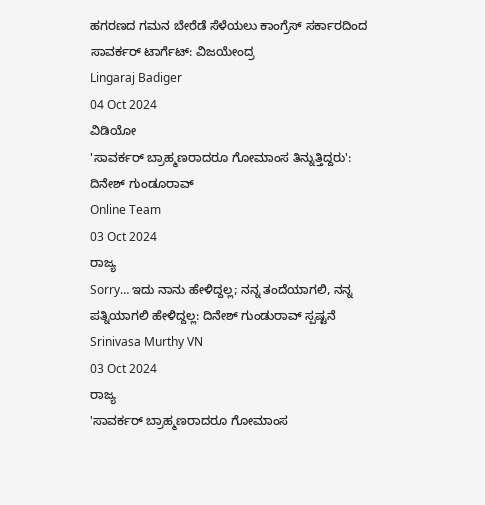ಹಗರಣದ ಗಮನ ಬೇರೆಡೆ ಸೆಳೆಯಲು ಕಾಂಗ್ರೆಸ್ ಸರ್ಕಾರದಿಂದ ಸಾವರ್ಕರ್ ಟಾರ್ಗೆಟ್: ವಿಜಯೇಂದ್ರ
Lingaraj Badiger
04 Oct 2024
ವಿಡಿಯೋ
'ಸಾವರ್ಕರ್ ಬ್ರಾಹ್ಮಣರಾದರೂ ಗೋಮಾಂಸ ತಿನ್ನುತ್ತಿದ್ದರು': ದಿನೇಶ್ ಗುಂಡೂರಾವ್
Online Team
03 Oct 2024
ರಾಜ್ಯ
Sorry… ಇದು ನಾನು ಹೇಳಿದ್ದಲ್ಲ; ನನ್ನ ತಂದೆಯಾಗಲಿ, ನನ್ನ ಪತ್ನಿಯಾಗಲಿ ಹೇಳಿದ್ದಲ್ಲ: ದಿನೇಶ್ ಗುಂಡುರಾವ್ ಸ್ಪಷ್ಟನೆ
Srinivasa Murthy VN
03 Oct 2024
ರಾಜ್ಯ
'ಸಾವರ್ಕರ್ ಬ್ರಾಹ್ಮಣರಾದರೂ ಗೋಮಾಂಸ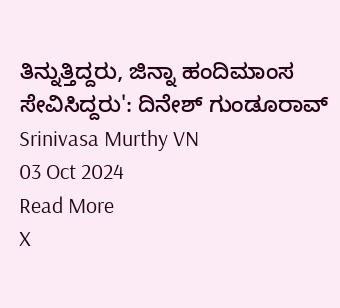ತಿನ್ನುತ್ತಿದ್ದರು, ಜಿನ್ನಾ ಹಂದಿಮಾಂಸ ಸೇವಿಸಿದ್ದರು': ದಿನೇಶ್ ಗುಂಡೂರಾವ್
Srinivasa Murthy VN
03 Oct 2024
Read More
X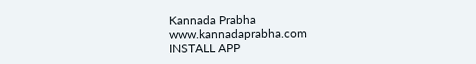Kannada Prabha
www.kannadaprabha.com
INSTALL APP